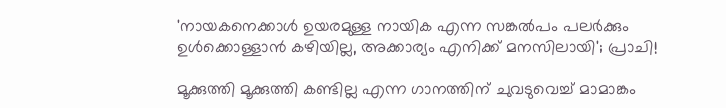'നായകനെക്കാൾ ഉയരമുള്ള നായിക എന്ന സങ്കൽപം പലർക്കും ഉൾക്കൊള്ളാൻ കഴിയില്ല, അക്കാര്യം എനിക്ക് മനസിലായി'; പ്രാചി!

മൂക്കുത്തി മൂക്കുത്തി കണ്ടില്ല എന്ന ഗാനത്തിന് ചുവടുവെച്ച് മാമാങ്കം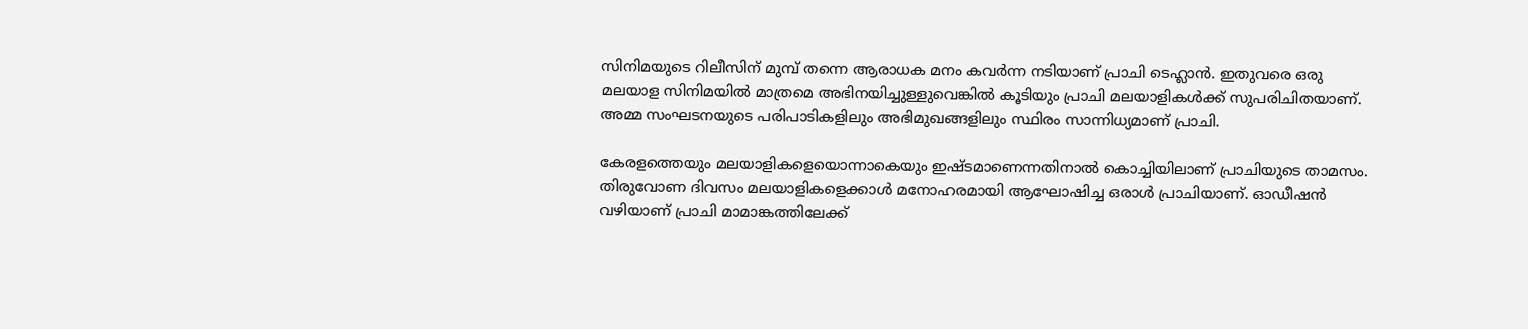സിനിമയുടെ റിലീസിന് മുമ്പ് തന്നെ ആരാധക മനം കവർന്ന നടിയാണ് പ്രാചി ടെഹ്ലാൻ. ഇതുവരെ ഒരു മലയാള സിനിമയിൽ മാത്രമെ അഭിനയിച്ചുള്ളുവെങ്കിൽ കൂടിയും പ്രാചി മലയാളികൾക്ക് സുപരിചിതയാണ്. അമ്മ സംഘടനയുടെ പരിപാടികളിലും അഭിമുഖങ്ങളിലും സ്ഥിരം സാന്നിധ്യമാണ് പ്രാചി.

കേരളത്തെയും മലയാളികളെയൊന്നാകെയും ഇഷ്ടമാണെന്നതിനാൽ കൊച്ചിയിലാണ് പ്രാചിയുടെ താമസം. തിരുവോണ ദിവസം മലയാളികളെക്കാൾ മനോഹരമായി ആഘോഷിച്ച ഒരാൾ പ്രാചിയാണ്. ഓഡീഷൻ വഴിയാണ് പ്രാചി മാമാങ്കത്തിലേക്ക്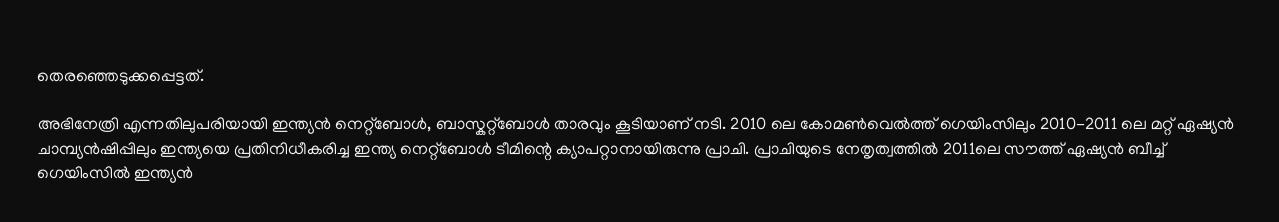തെരഞ്ഞെടുക്കപ്പെട്ടത്.

അഭിനേത്രി എന്നതിലുപരിയായി ഇന്ത്യൻ നെറ്റ്ബോൾ, ബാസ്കറ്റ്ബോൾ താരവും കൂടിയാണ് നടി. 2010 ലെ കോമൺവെൽത്ത് ഗെയിംസിലും 2010-2011 ലെ മറ്റ് ഏഷ്യൻ ചാമ്പ്യൻഷിപ്പിലും ഇന്ത്യയെ പ്രതിനിധീകരിച്ച ഇന്ത്യ നെറ്റ്ബോൾ ടീമിന്റെ ക്യാപറ്റാനായിരുന്നു പ്രാചി. പ്രാചിയുടെ നേതൃത്വത്തിൽ 2011ലെ സൗത്ത് ഏഷ്യൻ ബീച്ച് ഗെയിംസിൽ ഇന്ത്യൻ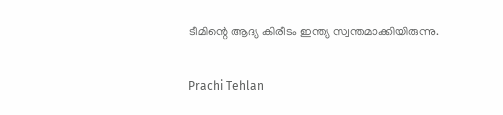ടീമിന്റെ ആദ്യ കിരീടം ഇന്ത്യ സ്വന്തമാക്കിയിരുന്നു.

Prachi Tehlan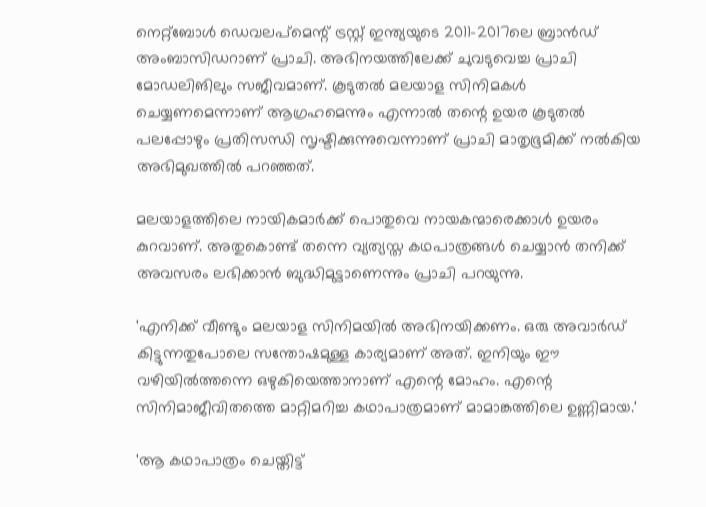നെറ്റ്ബോൾ ഡെവലപ്മെന്റ് ട്രസ്റ്റ് ഇന്ത്യയുടെ 2011-2017ലെ ബ്രാൻഡ് അംബാസിഡറാണ് പ്രാചി. അഭിനയത്തിലേക്ക് ചുവടുവെച്ച പ്രാചി മോഡലിങിലും സജീവമാണ്. കൂടുതൽ മലയാള സിനിമകൾ ചെയ്യണമെന്നാണ് ആഗ്രഹമെന്നും എന്നാൽ തന്റെ ഉയര കൂടുതൽ പലപ്പോഴും പ്രതിസന്ധി സൃഷ്ടിക്കുന്നുവെന്നാണ് പ്രാചി മാതൃഭൂമിക്ക് നൽകിയ അഭിമുഖത്തിൽ പറഞ്ഞത്.

മലയാളത്തിലെ നായികമാർക്ക് പൊതുവെ നായകന്മാരെക്കാൾ ഉയരം കുറവാണ്. അതുകൊണ്ട് തന്നെ വ്യത്യസ്ത കഥപാത്രങ്ങൾ ചെയ്യാൻ തനിക്ക് അവസരം ലഭിക്കാൻ ബുദ്ധിമുട്ടാണെന്നും പ്രാചി പറയുന്നു.

'എനിക്ക് വീണ്ടും മലയാള സിനിമയിൽ അഭിനയിക്കണം. ഒരു അവാർഡ് കിട്ടുന്നതുപോലെ സന്തോഷമുള്ള കാര്യമാണ് അത്. ഇനിയും ഈ വഴിയിൽത്തന്നെ ഒഴുകിയെത്താനാണ് എന്റെ മോഹം. എന്റെ സിനിമാജീവിതത്തെ മാറ്റിമറിച്ച കഥാപാത്രമാണ് മാമാങ്കത്തിലെ ഉണ്ണിമായ.'

'ആ കഥാപാത്രം ചെയ്തിട്ട്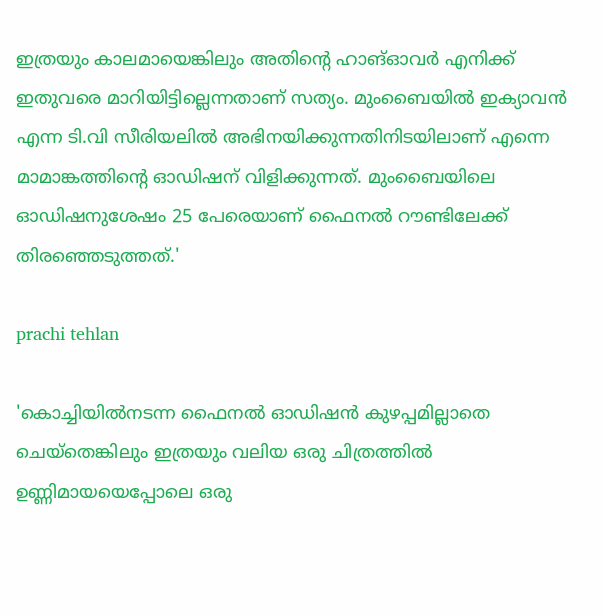ഇത്രയും കാലമായെങ്കിലും അതിന്റെ ഹാങ്ഓവർ എനിക്ക് ഇതുവരെ മാറിയിട്ടില്ലെന്നതാണ് സത്യം. മുംബൈയിൽ ഇക്യാവൻ എന്ന ടി.വി സീരിയലിൽ അഭിനയിക്കുന്നതിനിടയിലാണ് എന്നെ മാമാങ്കത്തിന്റെ ഓഡിഷന് വിളിക്കുന്നത്. മുംബൈയിലെ ഓഡിഷനുശേഷം 25 പേരെയാണ് ഫൈനൽ റൗണ്ടിലേക്ക് തിരഞ്ഞെടുത്തത്.'

prachi tehlan

'കൊച്ചിയിൽനടന്ന ഫൈനൽ ഓഡിഷൻ കുഴപ്പമില്ലാതെ ചെയ്തെങ്കിലും ഇത്രയും വലിയ ഒരു ചിത്രത്തിൽ ഉണ്ണിമായയെപ്പോലെ ഒരു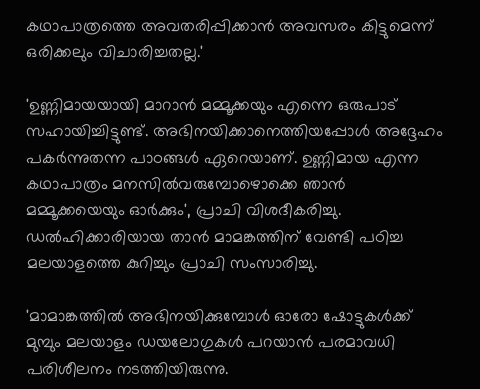കഥാപാത്രത്തെ അവതരിപ്പിക്കാൻ അവസരം കിട്ടുമെന്ന് ഒരിക്കലും വിചാരിച്ചതല്ല.'

'ഉണ്ണിമായയായി മാറാൻ മമ്മൂക്കയും എന്നെ ഒരുപാട് സഹായിച്ചിട്ടുണ്ട്. അഭിനയിക്കാനെത്തിയപ്പോൾ അദ്ദേഹം പകർന്നുതന്ന പാഠങ്ങൾ ഏറെയാണ്. ഉണ്ണിമായ എന്ന കഥാപാത്രം മനസിൽവരുമ്പോഴൊക്കെ ഞാൻ മമ്മൂക്കയെയും ഓർക്കും', പ്രാചി വിശദീകരിച്ചു. ഡൽഹിക്കാരിയായ താൻ മാമങ്കത്തിന് വേണ്ടി പഠിച്ച മലയാളത്തെ കുറിച്ചും പ്രാചി സംസാരിച്ചു.

'മാമാങ്കത്തിൽ അഭിനയിക്കുമ്പോൾ ഓരോ ഷോട്ടുകൾക്ക് മുമ്പും മലയാളം ഡയലോഗുകൾ പറയാൻ പരമാവധി പരിശീലനം നടത്തിയിരുന്നു.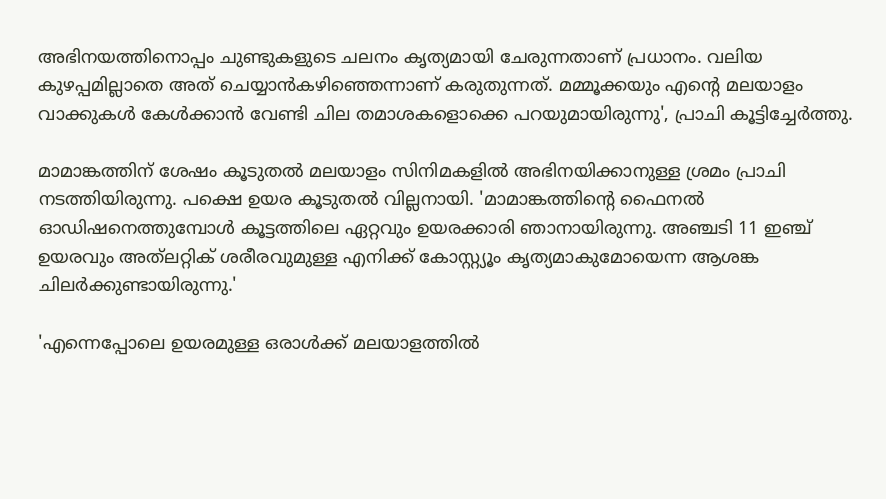അഭിനയത്തിനൊപ്പം ചുണ്ടുകളുടെ ചലനം കൃത്യമായി ചേരുന്നതാണ് പ്രധാനം. വലിയ കുഴപ്പമില്ലാതെ അത് ചെയ്യാൻകഴിഞ്ഞെന്നാണ് കരുതുന്നത്. മമ്മൂക്കയും എന്റെ മലയാളം വാക്കുകൾ കേൾക്കാൻ വേണ്ടി ചില തമാശകളൊക്കെ പറയുമായിരുന്നു', പ്രാചി കൂട്ടിച്ചേർത്തു.

മാമാങ്കത്തിന് ശേഷം കൂടുതൽ മലയാളം സിനിമകളിൽ അഭിനയിക്കാനുള്ള ശ്രമം പ്രാചി നടത്തിയിരുന്നു. പക്ഷെ ഉയര കൂടുതൽ വില്ലനായി. 'മാമാങ്കത്തിന്റെ ഫൈനൽ ഓഡിഷനെത്തുമ്പോൾ കൂട്ടത്തിലെ ഏറ്റവും ഉയരക്കാരി ഞാനായിരുന്നു. അഞ്ചടി 11 ഇഞ്ച് ഉയരവും അത്‌ലറ്റിക് ശരീരവുമുള്ള എനിക്ക് കോസ്റ്റ്യൂം കൃത്യമാകുമോയെന്ന ആശങ്ക ചിലർക്കുണ്ടായിരുന്നു.'

'എന്നെപ്പോലെ ഉയരമുള്ള ഒരാൾക്ക് മലയാളത്തിൽ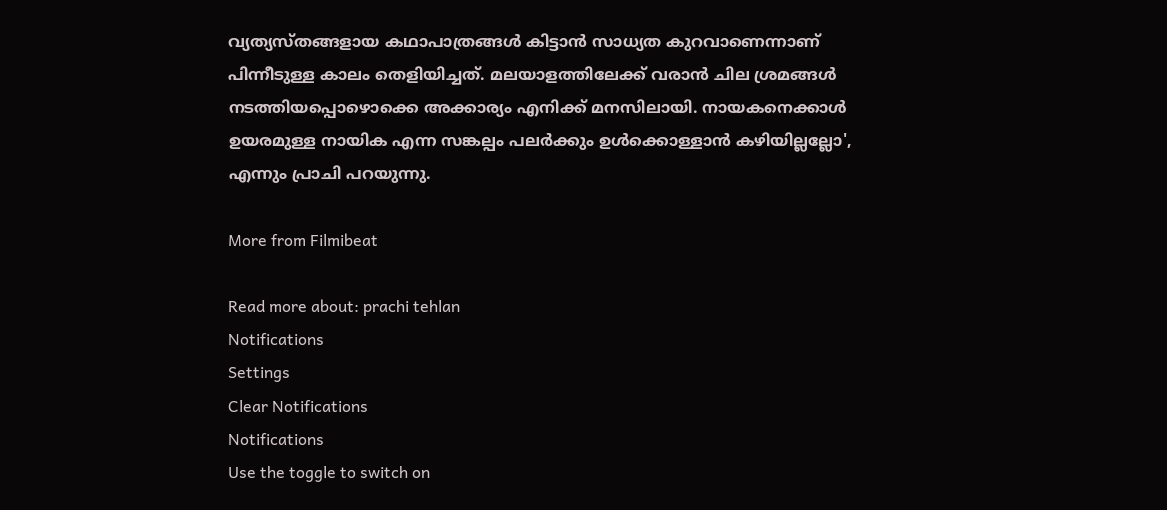വ്യത്യസ്തങ്ങളായ കഥാപാത്രങ്ങൾ കിട്ടാൻ സാധ്യത കുറവാണെന്നാണ് പിന്നീടുള്ള കാലം തെളിയിച്ചത്. മലയാളത്തിലേക്ക് വരാൻ ചില ശ്രമങ്ങൾ നടത്തിയപ്പൊഴൊക്കെ അക്കാര്യം എനിക്ക് മനസിലായി. നായകനെക്കാൾ ഉയരമുള്ള നായിക എന്ന സങ്കല്പം പലർക്കും ഉൾക്കൊള്ളാൻ കഴിയില്ലല്ലോ', എന്നും പ്രാചി പറയുന്നു.

More from Filmibeat

Read more about: prachi tehlan
Notifications
Settings
Clear Notifications
Notifications
Use the toggle to switch on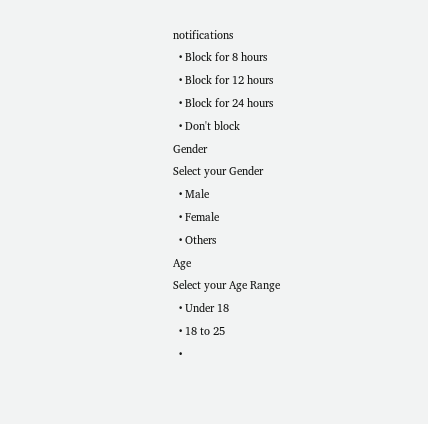notifications
  • Block for 8 hours
  • Block for 12 hours
  • Block for 24 hours
  • Don't block
Gender
Select your Gender
  • Male
  • Female
  • Others
Age
Select your Age Range
  • Under 18
  • 18 to 25
  •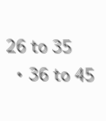26 to 35
  • 36 to 45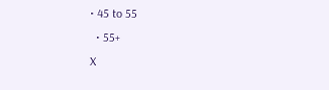• 45 to 55
  • 55+
X